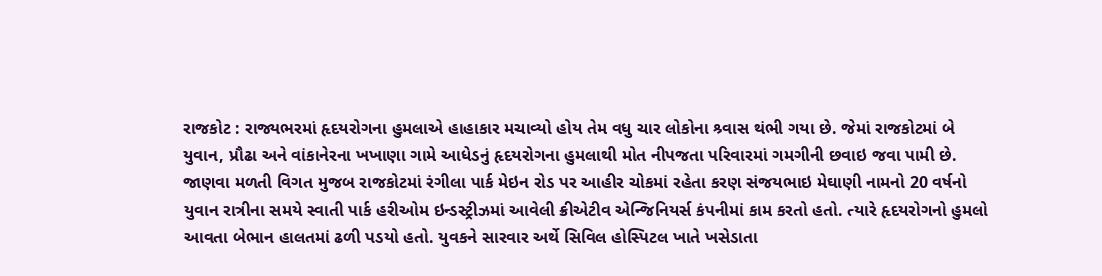રાજકોટ : રાજ્યભરમાં હૃદયરોગના હુમલાએ હાહાકાર મચાવ્યો હોય તેમ વધુ ચાર લોકોના શ્ર્વાસ થંભી ગયા છે. જેમાં રાજકોટમાં બે યુવાન, પ્રૌઢા અને વાંકાનેરના ખખાણા ગામે આધેડનું હૃદયરોગના હુમલાથી મોત નીપજતા પરિવારમાં ગમગીની છવાઇ જવા પામી છે.
જાણવા મળતી વિગત મુજબ રાજકોટમાં રંગીલા પાર્ક મેઇન રોડ પર આહીર ચોકમાં રહેતા કરણ સંજયભાઇ મેઘાણી નામનો 20 વર્ષનો યુવાન રાત્રીના સમયે સ્વાતી પાર્ક હરીઓમ ઇન્ડસ્ટ્રીઝમાં આવેલી ક્રીએટીવ એન્જિનિયર્સ કંપનીમાં કામ કરતો હતો. ત્યારે હૃદયરોગનો હુમલો આવતા બેભાન હાલતમાં ઢળી પડયો હતો. યુવકને સારવાર અર્થે સિવિલ હોસ્પિટલ ખાતે ખસેડાતા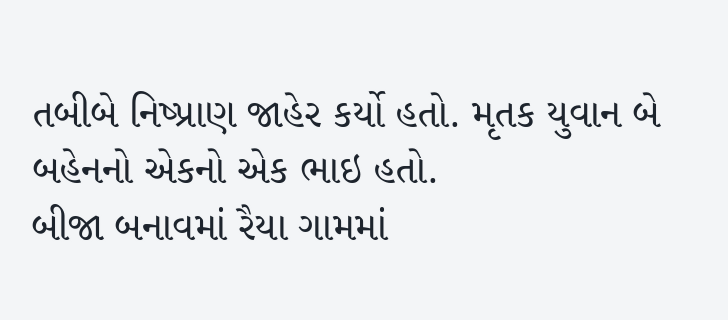તબીબે નિષ્પ્રાણ જાહેર કર્યો હતો. મૃતક યુવાન બે બહેનનો એકનો એક ભાઇ હતો.
બીજા બનાવમાં રૈયા ગામમાં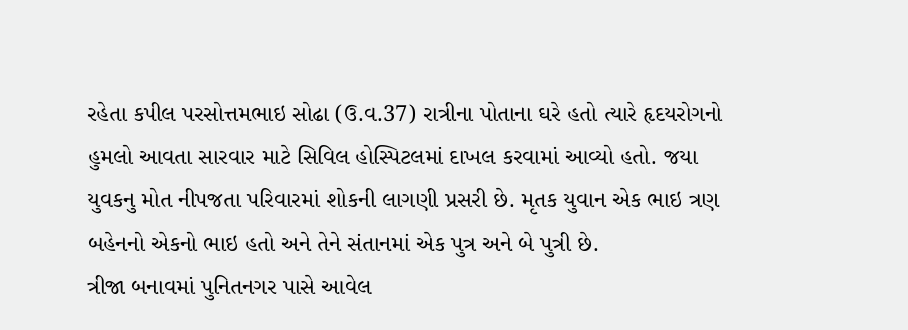રહેતા કપીલ પરસોત્તમભાઇ સોઢા (ઉ.વ.37) રાત્રીના પોતાના ઘરે હતો ત્યારે હૃદયરોગનો હુમલો આવતા સારવાર માટે સિવિલ હોસ્પિટલમાં દાખલ કરવામાં આવ્યો હતો. જયા યુવકનુ મોત નીપજતા પરિવારમાં શોકની લાગણી પ્રસરી છે. મૃતક યુવાન એક ભાઇ ત્રણ બહેનનો એકનો ભાઇ હતો અને તેને સંતાનમાં એક પુત્ર અને બે પુત્રી છે.
ત્રીજા બનાવમાં પુનિતનગર પાસે આવેલ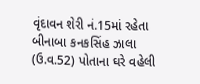વૃંદાવન શેરી નં.15માં રહેતા બીનાબા કનકસિંહ ઝાલા (ઉ.વ.52) પોતાના ઘરે વહેલી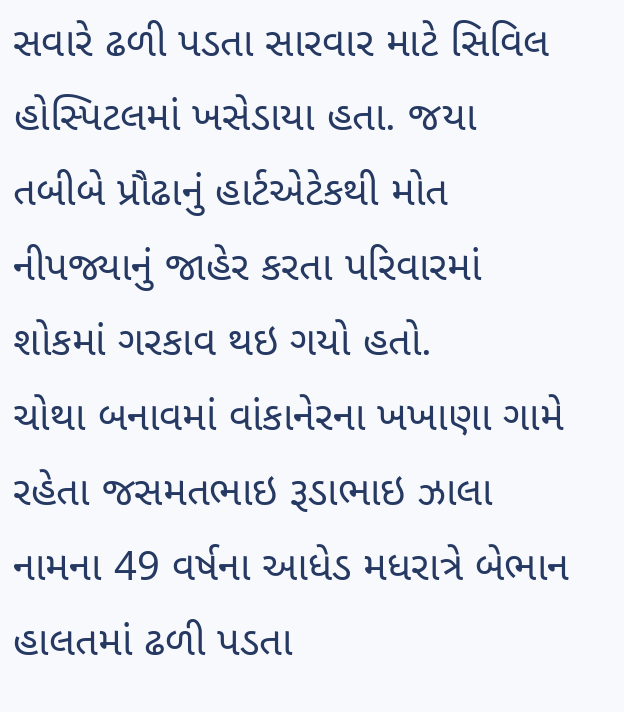સવારે ઢળી પડતા સારવાર માટે સિવિલ હોસ્પિટલમાં ખસેડાયા હતા. જયા તબીબે પ્રૌઢાનું હાર્ટએટેકથી મોત નીપજ્યાનું જાહેર કરતા પરિવારમાં શોકમાં ગરકાવ થઇ ગયો હતો.
ચોથા બનાવમાં વાંકાનેરના ખખાણા ગામે રહેતા જસમતભાઇ રૂડાભાઇ ઝાલા નામના 49 વર્ષના આધેડ મધરાત્રે બેભાન હાલતમાં ઢળી પડતા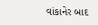વાંકાનેર બાદ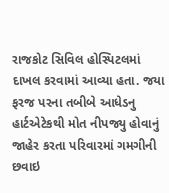રાજકોટ સિવિલ હોસ્પિટલમાં દાખલ કરવામાં આવ્યા હતા. જયા ફરજ પરના તબીબે આધેડનુ હાર્ટએટેકથી મોત નીપજ્યુ હોવાનું જાહેર કરતા પરિવારમાં ગમગીની છવાઇ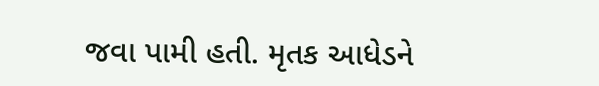જવા પામી હતી. મૃતક આધેડને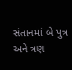સંતાનમાં બે પુત્ર અને ત્રણ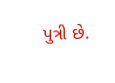પુત્રી છે.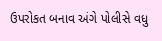ઉપરોકત બનાવ અંગે પોલીસે વધુ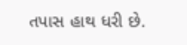તપાસ હાથ ધરી છે.